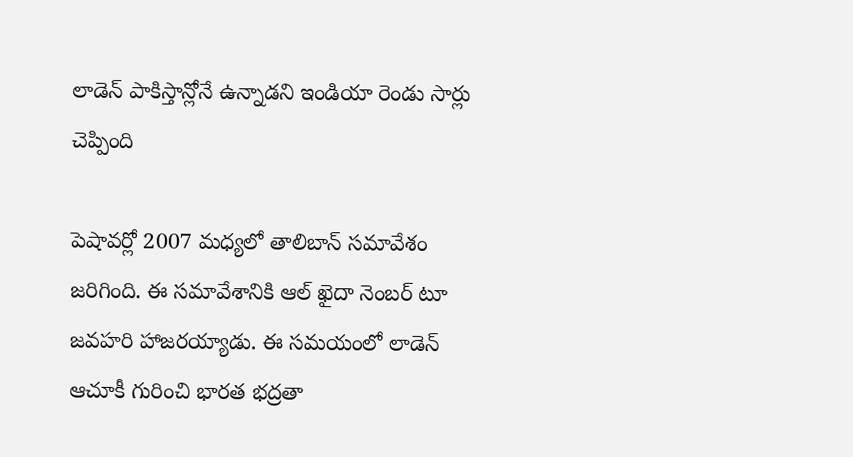లాడెన్ పాకిస్తాన్లోనే ఉన్నాడని ఇండియా రెండు సార్లు చెప్పింది

పెషావర్లో 2007 మధ్యలో తాలిబాన్ సమావేశం జరిగింది. ఈ సమావేశానికి ఆల్ ఖైదా నెంబర్ టూ జవహరి హాజరయ్యాడు. ఈ సమయంలో లాడెన్ ఆచూకీ గురించి భారత భద్రతా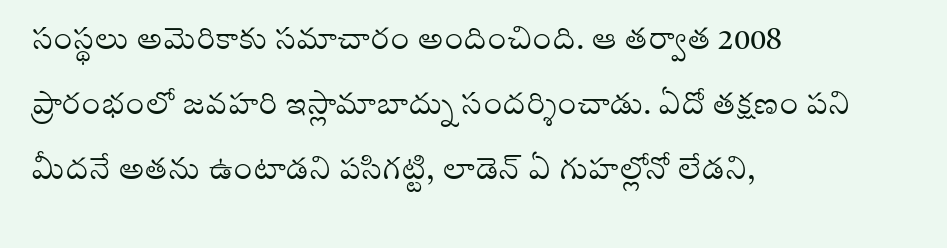సంస్థలు అమెరికాకు సమాచారం అందించింది. ఆ తర్వాత 2008 ప్రారంభంలో జవహరి ఇస్లామాబాద్ను సందర్శించాడు. ఏదో తక్షణం పని మీదనే అతను ఉంటాడని పసిగట్టి, లాడెన్ ఏ గుహల్లోనో లేడని,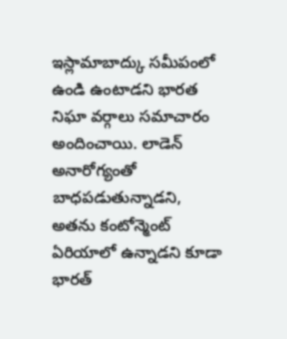ఇస్లామాబాద్కు సమీపంలో ఉండి ఉంటాడని భారత నిఘా వర్గాలు సమాచారం అందించాయి. లాడెన్ అనారోగ్యంతో బాధపడుతున్నాడని, అతను కంటోన్మెంట్ ఏరియాలో ఉన్నాడని కూడా భారత్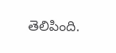తెలిపింది.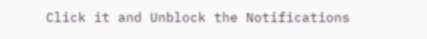Click it and Unblock the Notifications